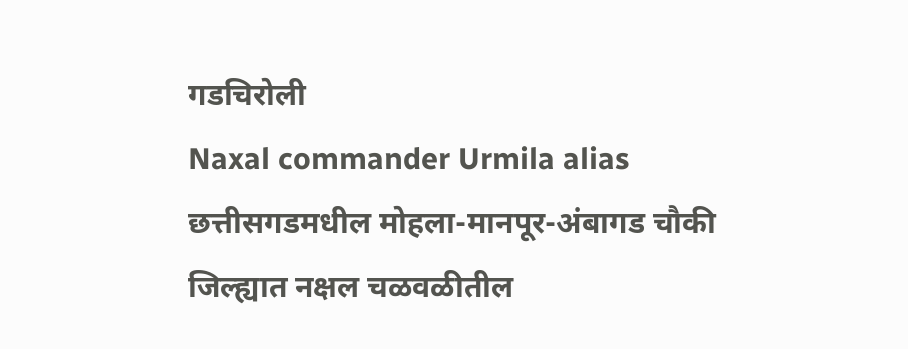गडचिरोली
Naxal commander Urmila alias छत्तीसगडमधील मोहला-मानपूर-अंबागड चौकी जिल्ह्यात नक्षल चळवळीतील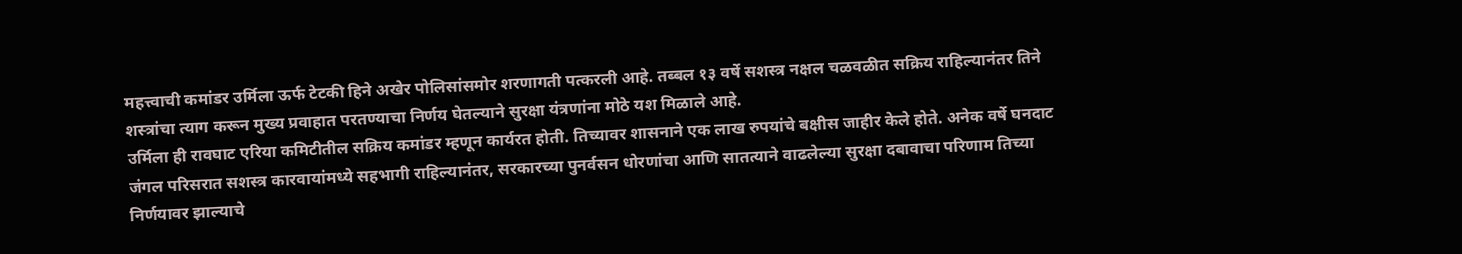महत्त्वाची कमांडर उर्मिला ऊर्फ टेटकी हिने अखेर पोलिसांसमोर शरणागती पत्करली आहे. तब्बल १३ वर्षे सशस्त्र नक्षल चळवळीत सक्रिय राहिल्यानंतर तिने शस्त्रांचा त्याग करून मुख्य प्रवाहात परतण्याचा निर्णय घेतल्याने सुरक्षा यंत्रणांना मोठे यश मिळाले आहे.
उर्मिला ही रावघाट एरिया कमिटीतील सक्रिय कमांडर म्हणून कार्यरत होती. तिच्यावर शासनाने एक लाख रुपयांचे बक्षीस जाहीर केले होते. अनेक वर्षे घनदाट जंगल परिसरात सशस्त्र कारवायांमध्ये सहभागी राहिल्यानंतर, सरकारच्या पुनर्वसन धोरणांचा आणि सातत्याने वाढलेल्या सुरक्षा दबावाचा परिणाम तिच्या निर्णयावर झाल्याचे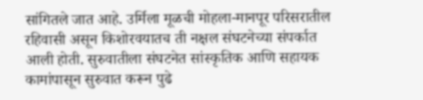सांगितले जात आहे. उर्मिला मूळची मोहला-मानपूर परिसरातील रहिवासी असून किशोरवयातच ती नक्षल संघटनेच्या संपर्कात आली होती. सुरुवातीला संघटनेत सांस्कृतिक आणि सहायक कामांपासून सुरुवात करून पुढे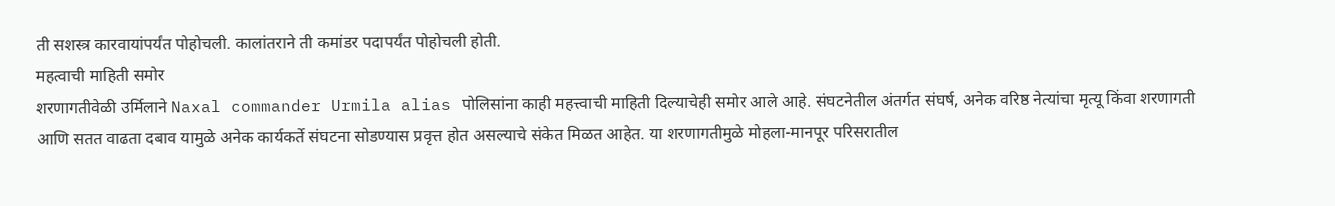ती सशस्त्र कारवायांपर्यंत पोहोचली. कालांतराने ती कमांडर पदापर्यंत पोहोचली होती.
महत्वाची माहिती समोर
शरणागतीवेळी उर्मिलाने Naxal commander Urmila alias पोलिसांना काही महत्त्वाची माहिती दिल्याचेही समोर आले आहे. संघटनेतील अंतर्गत संघर्ष, अनेक वरिष्ठ नेत्यांचा मृत्यू किंवा शरणागती आणि सतत वाढता दबाव यामुळे अनेक कार्यकर्ते संघटना सोडण्यास प्रवृत्त होत असल्याचे संकेत मिळत आहेत. या शरणागतीमुळे मोहला-मानपूर परिसरातील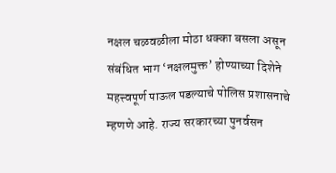नक्षल चळवळीला मोठा धक्का बसला असून संबंधित भाग ‘नक्षलमुक्त’ होण्याच्या दिशेने महत्त्वपूर्ण पाऊल पडल्याचे पोलिस प्रशासनाचे म्हणणे आहे. राज्य सरकारच्या पुनर्वसन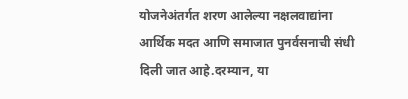योजनेअंतर्गत शरण आलेल्या नक्षलवाद्यांना आर्थिक मदत आणि समाजात पुनर्वसनाची संधी दिली जात आहे.दरम्यान, या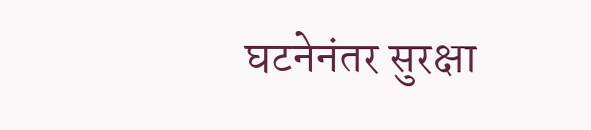घटनेनंतर सुरक्षा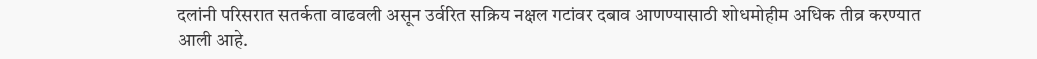दलांनी परिसरात सतर्कता वाढवली असून उर्वरित सक्रिय नक्षल गटांवर दबाव आणण्यासाठी शोधमोहीम अधिक तीव्र करण्यात आली आहे.